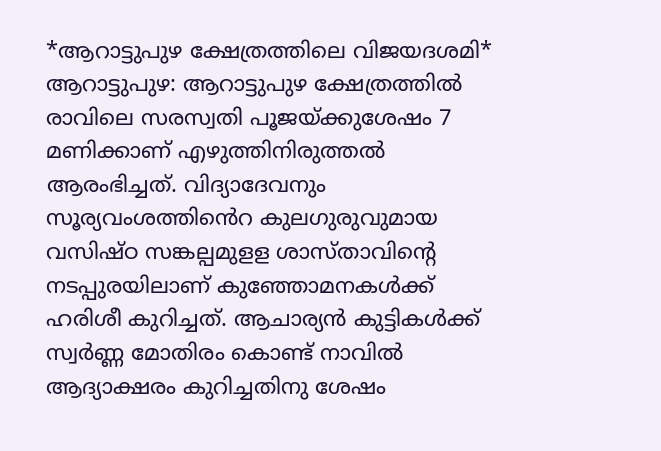*ആറാട്ടുപുഴ ക്ഷേത്രത്തിലെ വിജയദശമി*
ആറാട്ടുപുഴ: ആറാട്ടുപുഴ ക്ഷേത്രത്തിൽ രാവിലെ സരസ്വതി പൂജയ്ക്കുശേഷം 7 മണിക്കാണ് എഴുത്തിനിരുത്തൽ ആരംഭിച്ചത്. വിദ്യാദേവനും സൂര്യവംശത്തിൻെറ കുലഗുരുവുമായ വസിഷ്ഠ സങ്കല്പമുളള ശാസ്താവിന്റെ നടപ്പുരയിലാണ് കുഞ്ഞോമനകൾക്ക് ഹരിശീ കുറിച്ചത്. ആചാര്യൻ കുട്ടികൾക്ക് സ്വർണ്ണ മോതിരം കൊണ്ട് നാവിൽ ആദ്യാക്ഷരം കുറിച്ചതിനു ശേഷം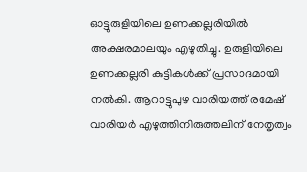ഓട്ടുരുളിയിലെ ഉണക്കല്ലരിയിൽ അക്ഷരമാലയും എഴുതിച്ചു. ഉരുളിയിലെ ഉണക്കല്ലരി കുട്ടികൾക്ക് പ്രസാദമായി നൽകി. ആറാട്ടുപുഴ വാരിയത്ത് രമേഷ് വാരിയർ എഴുത്തിനിരുത്തലിന് നേതൃത്വം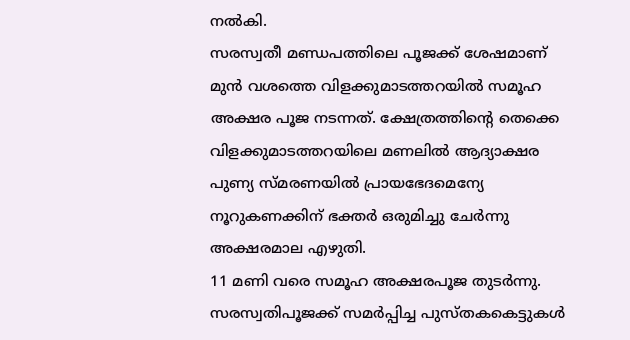നൽകി.
സരസ്വതീ മണ്ഡപത്തിലെ പൂജക്ക് ശേഷമാണ് മുൻ വശത്തെ വിളക്കുമാടത്തറയിൽ സമൂഹ അക്ഷര പൂജ നടന്നത്. ക്ഷേത്രത്തിന്റെ തെക്കെ വിളക്കുമാടത്തറയിലെ മണലിൽ ആദ്യാക്ഷര പുണ്യ സ്മരണയിൽ പ്രായഭേദമെന്യേ നൂറുകണക്കിന് ഭക്തർ ഒരുമിച്ചു ചേർന്നു അക്ഷരമാല എഴുതി.
11 മണി വരെ സമൂഹ അക്ഷരപൂജ തുടർന്നു.
സരസ്വതിപൂജക്ക് സമർപ്പിച്ച പുസ്തകകെട്ടുകൾ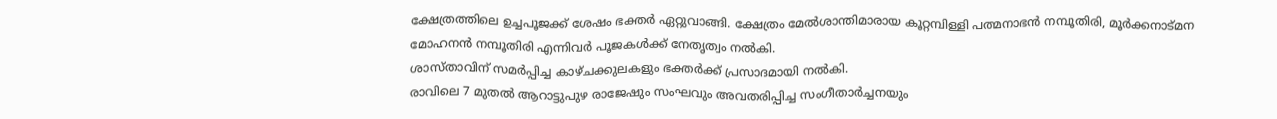ക്ഷേത്രത്തിലെ ഉച്ചപൂജക്ക് ശേഷം ഭക്തർ ഏറ്റുവാങ്ങി. ക്ഷേത്രം മേൽശാന്തിമാരായ കൂറ്റമ്പിള്ളി പത്മനാഭൻ നമ്പൂതിരി, മൂർക്കനാട്മന മോഹനൻ നമ്പൂതിരി എന്നിവർ പൂജകൾക്ക് നേതൃത്വം നൽകി.
ശാസ്താവിന് സമർപ്പിച്ച കാഴ്ചക്കുലകളും ഭക്തർക്ക് പ്രസാദമായി നൽകി.
രാവിലെ 7 മുതൽ ആറാട്ടുപുഴ രാജേഷും സംഘവും അവതരിപ്പിച്ച സംഗീതാർച്ചനയും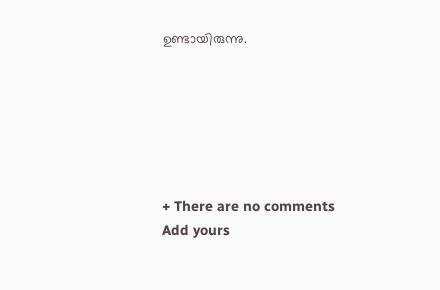ഉണ്ടായിരുന്നു.






+ There are no comments
Add yours